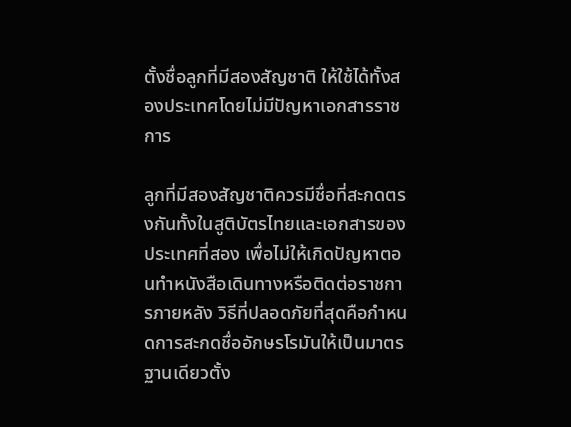ตั้งชื่อลูกที่มีสองสัญชาติ ให้ใช้ได้ทั้งสองประเทศโดยไม่มีปัญหาเอกสารราชการ

ลูกที่มีสองสัญชาติควรมีชื่อที่สะกดตรงกันทั้งในสูติบัตรไทยและเอกสารของประเทศที่สอง เพื่อไม่ให้เกิดปัญหาตอนทำหนังสือเดินทางหรือติดต่อราชการภายหลัง วิธีที่ปลอดภัยที่สุดคือกำหนดการสะกดชื่ออักษรโรมันให้เป็นมาตรฐานเดียวตั้ง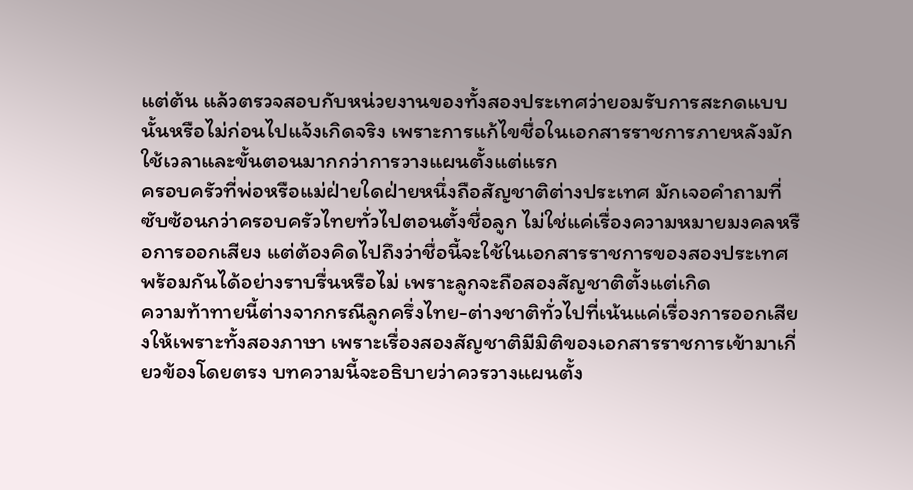แต่ต้น แล้วตรวจสอบกับหน่วยงานของทั้งสองประเทศว่ายอมรับการสะกดแบบนั้นหรือไม่ก่อนไปแจ้งเกิดจริง เพราะการแก้ไขชื่อในเอกสารราชการภายหลังมักใช้เวลาและขั้นตอนมากกว่าการวางแผนตั้งแต่แรก
ครอบครัวที่พ่อหรือแม่ฝ่ายใดฝ่ายหนึ่งถือสัญชาติต่างประเทศ มักเจอคำถามที่ซับซ้อนกว่าครอบครัวไทยทั่วไปตอนตั้งชื่อลูก ไม่ใช่แค่เรื่องความหมายมงคลหรือการออกเสียง แต่ต้องคิดไปถึงว่าชื่อนี้จะใช้ในเอกสารราชการของสองประเทศพร้อมกันได้อย่างราบรื่นหรือไม่ เพราะลูกจะถือสองสัญชาติตั้งแต่เกิด
ความท้าทายนี้ต่างจากกรณีลูกครึ่งไทย-ต่างชาติทั่วไปที่เน้นแค่เรื่องการออกเสียงให้เพราะทั้งสองภาษา เพราะเรื่องสองสัญชาติมีมิติของเอกสารราชการเข้ามาเกี่ยวข้องโดยตรง บทความนี้จะอธิบายว่าควรวางแผนตั้ง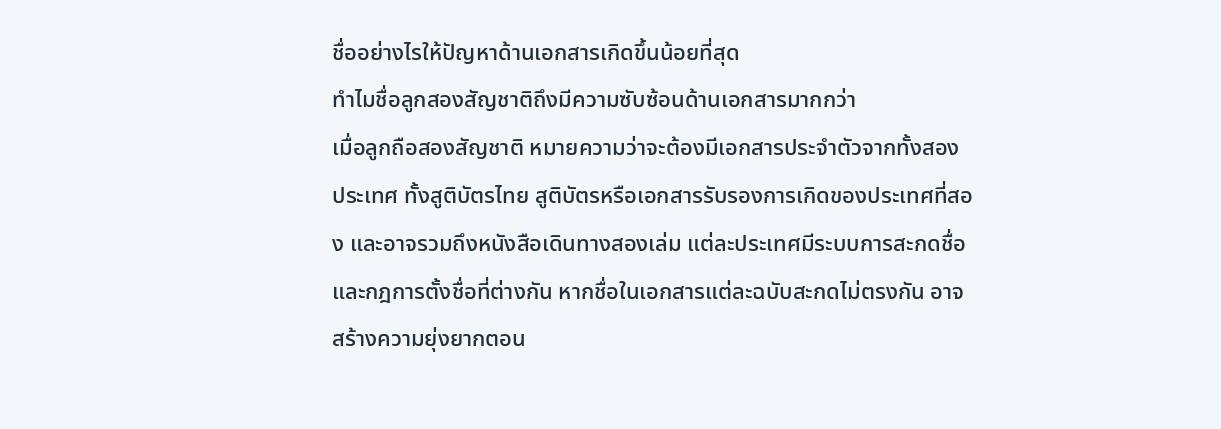ชื่ออย่างไรให้ปัญหาด้านเอกสารเกิดขึ้นน้อยที่สุด
ทำไมชื่อลูกสองสัญชาติถึงมีความซับซ้อนด้านเอกสารมากกว่า
เมื่อลูกถือสองสัญชาติ หมายความว่าจะต้องมีเอกสารประจำตัวจากทั้งสองประเทศ ทั้งสูติบัตรไทย สูติบัตรหรือเอกสารรับรองการเกิดของประเทศที่สอง และอาจรวมถึงหนังสือเดินทางสองเล่ม แต่ละประเทศมีระบบการสะกดชื่อและกฎการตั้งชื่อที่ต่างกัน หากชื่อในเอกสารแต่ละฉบับสะกดไม่ตรงกัน อาจสร้างความยุ่งยากตอน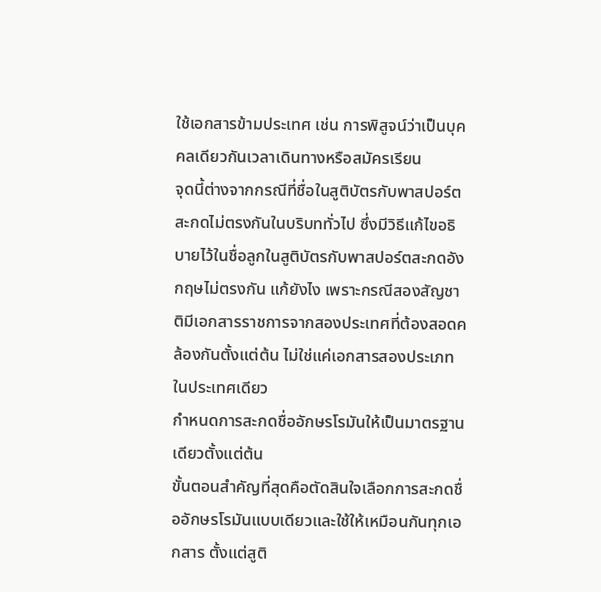ใช้เอกสารข้ามประเทศ เช่น การพิสูจน์ว่าเป็นบุคคลเดียวกันเวลาเดินทางหรือสมัครเรียน
จุดนี้ต่างจากกรณีที่ชื่อในสูติบัตรกับพาสปอร์ตสะกดไม่ตรงกันในบริบททั่วไป ซึ่งมีวิธีแก้ไขอธิบายไว้ในชื่อลูกในสูติบัตรกับพาสปอร์ตสะกดอังกฤษไม่ตรงกัน แก้ยังไง เพราะกรณีสองสัญชาติมีเอกสารราชการจากสองประเทศที่ต้องสอดคล้องกันตั้งแต่ต้น ไม่ใช่แค่เอกสารสองประเภทในประเทศเดียว
กำหนดการสะกดชื่ออักษรโรมันให้เป็นมาตรฐานเดียวตั้งแต่ต้น
ขั้นตอนสำคัญที่สุดคือตัดสินใจเลือกการสะกดชื่ออักษรโรมันแบบเดียวและใช้ให้เหมือนกันทุกเอกสาร ตั้งแต่สูติ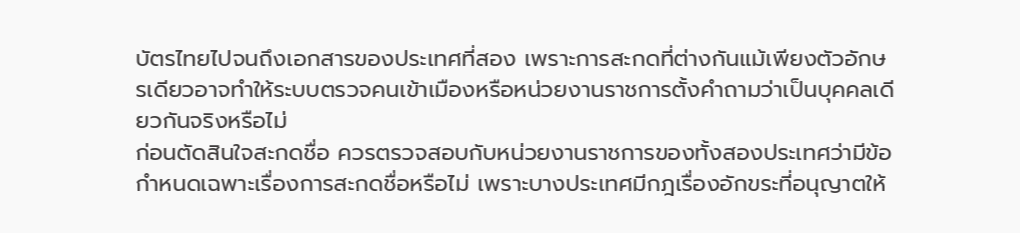บัตรไทยไปจนถึงเอกสารของประเทศที่สอง เพราะการสะกดที่ต่างกันแม้เพียงตัวอักษรเดียวอาจทำให้ระบบตรวจคนเข้าเมืองหรือหน่วยงานราชการตั้งคำถามว่าเป็นบุคคลเดียวกันจริงหรือไม่
ก่อนตัดสินใจสะกดชื่อ ควรตรวจสอบกับหน่วยงานราชการของทั้งสองประเทศว่ามีข้อกำหนดเฉพาะเรื่องการสะกดชื่อหรือไม่ เพราะบางประเทศมีกฎเรื่องอักขระที่อนุญาตให้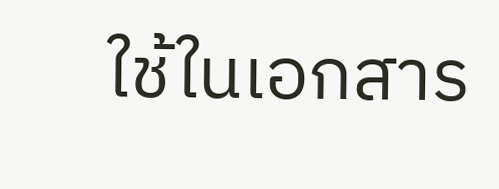ใช้ในเอกสาร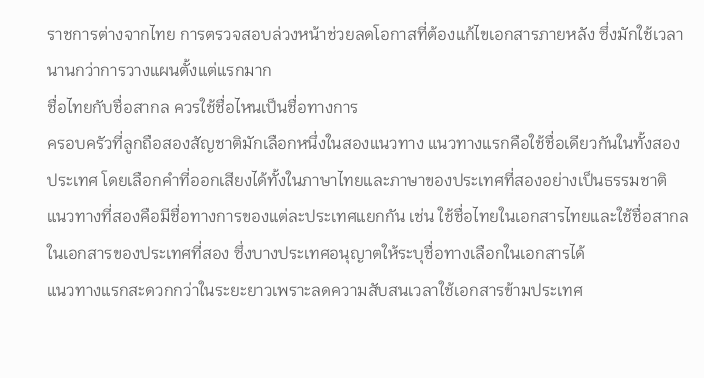ราชการต่างจากไทย การตรวจสอบล่วงหน้าช่วยลดโอกาสที่ต้องแก้ไขเอกสารภายหลัง ซึ่งมักใช้เวลานานกว่าการวางแผนตั้งแต่แรกมาก
ชื่อไทยกับชื่อสากล ควรใช้ชื่อไหนเป็นชื่อทางการ
ครอบครัวที่ลูกถือสองสัญชาติมักเลือกหนึ่งในสองแนวทาง แนวทางแรกคือใช้ชื่อเดียวกันในทั้งสองประเทศ โดยเลือกคำที่ออกเสียงได้ทั้งในภาษาไทยและภาษาของประเทศที่สองอย่างเป็นธรรมชาติ แนวทางที่สองคือมีชื่อทางการของแต่ละประเทศแยกกัน เช่น ใช้ชื่อไทยในเอกสารไทยและใช้ชื่อสากลในเอกสารของประเทศที่สอง ซึ่งบางประเทศอนุญาตให้ระบุชื่อทางเลือกในเอกสารได้
แนวทางแรกสะดวกกว่าในระยะยาวเพราะลดความสับสนเวลาใช้เอกสารข้ามประเทศ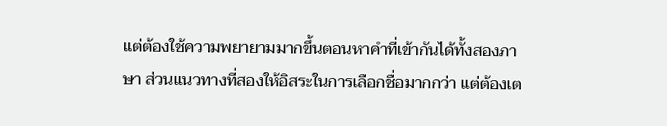แต่ต้องใช้ความพยายามมากขึ้นตอนหาคำที่เข้ากันได้ทั้งสองภาษา ส่วนแนวทางที่สองให้อิสระในการเลือกชื่อมากกว่า แต่ต้องเต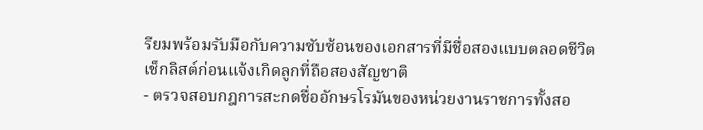รียมพร้อมรับมือกับความซับซ้อนของเอกสารที่มีชื่อสองแบบตลอดชีวิต
เช็กลิสต์ก่อนแจ้งเกิดลูกที่ถือสองสัญชาติ
- ตรวจสอบกฎการสะกดชื่ออักษรโรมันของหน่วยงานราชการทั้งสอ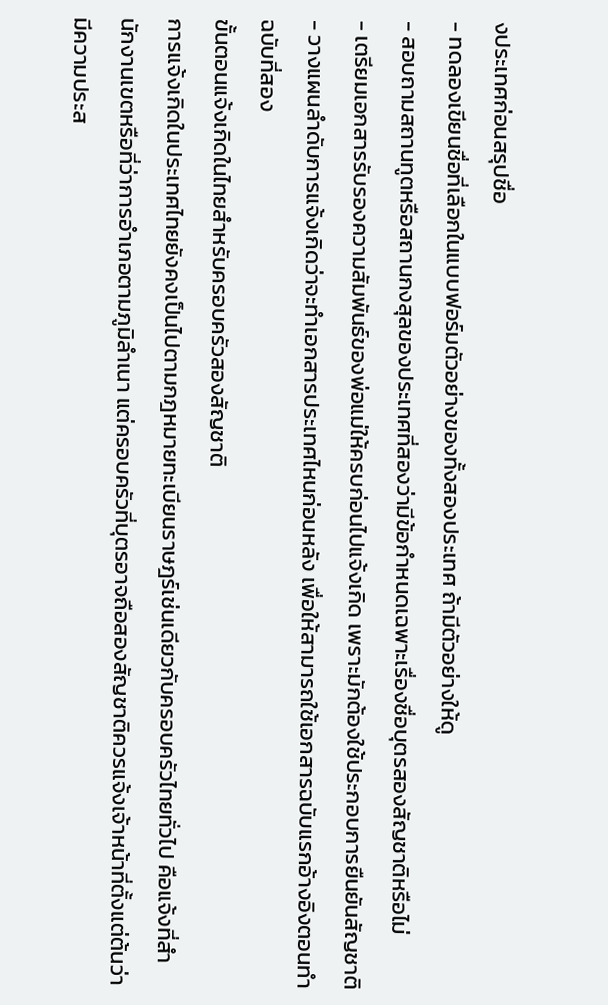งประเทศก่อนสรุปชื่อ
- ทดลองเขียนชื่อที่เลือกในแบบฟอร์มตัวอย่างของทั้งสองประเทศ ถ้ามีตัวอย่างให้ดู
- สอบถามสถานทูตหรือสถานกงสุลของประเทศที่สองว่ามีข้อกำหนดเฉพาะเรื่องชื่อบุตรสองสัญชาติหรือไม่
- เตรียมเอกสารรับรองความสัมพันธ์ของพ่อแม่ให้ครบก่อนไปแจ้งเกิด เพราะมักต้องใช้ประกอบการยืนยันสัญชาติ
- วางแผนลำดับการแจ้งเกิดว่าจะทำเอกสารประเทศไหนก่อนหลัง เพื่อให้สามารถใช้เอกสารฉบับแรกอ้างอิงตอนทำฉบับที่สอง
ขั้นตอนแจ้งเกิดในไทยสำหรับครอบครัวสองสัญชาติ
การแจ้งเกิดในประเทศไทยยังคงเป็นไปตามกฎหมายทะเบียนราษฎร์เช่นเดียวกับครอบครัวไทยทั่วไป คือแจ้งที่สำนักงานเขตหรือที่ว่าการอำเภอตามภูมิลำเนา แต่ครอบครัวที่บุตรอาจถือสองสัญชาติควรแจ้งเจ้าหน้าที่ตั้งแต่ต้นว่ามีความประส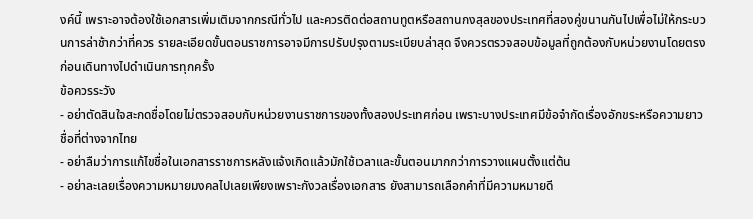งค์นี้ เพราะอาจต้องใช้เอกสารเพิ่มเติมจากกรณีทั่วไป และควรติดต่อสถานทูตหรือสถานกงสุลของประเทศที่สองคู่ขนานกันไปเพื่อไม่ให้กระบวนการล่าช้ากว่าที่ควร รายละเอียดขั้นตอนราชการอาจมีการปรับปรุงตามระเบียบล่าสุด จึงควรตรวจสอบข้อมูลที่ถูกต้องกับหน่วยงานโดยตรงก่อนเดินทางไปดำเนินการทุกครั้ง
ข้อควรระวัง
- อย่าตัดสินใจสะกดชื่อโดยไม่ตรวจสอบกับหน่วยงานราชการของทั้งสองประเทศก่อน เพราะบางประเทศมีข้อจำกัดเรื่องอักขระหรือความยาวชื่อที่ต่างจากไทย
- อย่าลืมว่าการแก้ไขชื่อในเอกสารราชการหลังแจ้งเกิดแล้วมักใช้เวลาและขั้นตอนมากกว่าการวางแผนตั้งแต่ต้น
- อย่าละเลยเรื่องความหมายมงคลไปเลยเพียงเพราะกังวลเรื่องเอกสาร ยังสามารถเลือกคำที่มีความหมายดี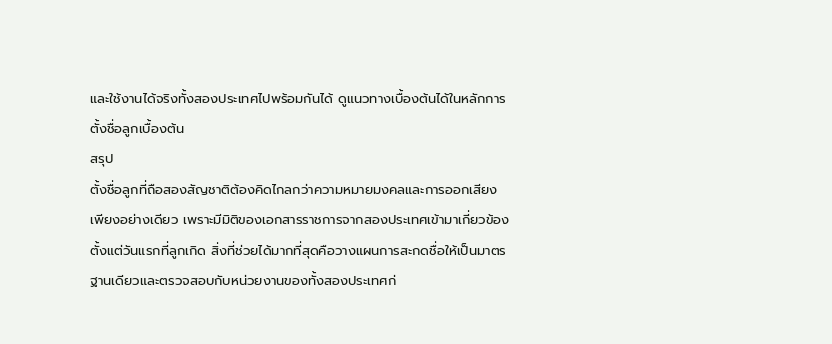และใช้งานได้จริงทั้งสองประเทศไปพร้อมกันได้ ดูแนวทางเบื้องต้นได้ในหลักการตั้งชื่อลูกเบื้องต้น
สรุป
ตั้งชื่อลูกที่ถือสองสัญชาติต้องคิดไกลกว่าความหมายมงคลและการออกเสียงเพียงอย่างเดียว เพราะมีมิติของเอกสารราชการจากสองประเทศเข้ามาเกี่ยวข้องตั้งแต่วันแรกที่ลูกเกิด สิ่งที่ช่วยได้มากที่สุดคือวางแผนการสะกดชื่อให้เป็นมาตรฐานเดียวและตรวจสอบกับหน่วยงานของทั้งสองประเทศก่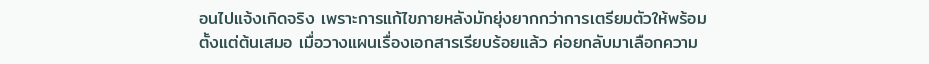อนไปแจ้งเกิดจริง เพราะการแก้ไขภายหลังมักยุ่งยากกว่าการเตรียมตัวให้พร้อมตั้งแต่ต้นเสมอ เมื่อวางแผนเรื่องเอกสารเรียบร้อยแล้ว ค่อยกลับมาเลือกความ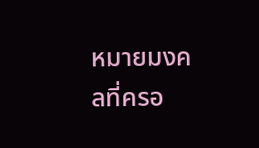หมายมงคลที่ครอ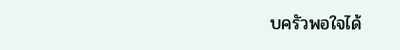บครัวพอใจได้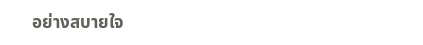อย่างสบายใจ